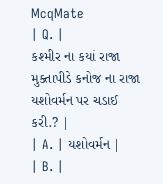McqMate
| Q. |
કશ્મીર ના કયાં રાજા મુક્તાપીડે કનોજ ના રાજા યશોવર્મન પર ચડાઈ કરી.? |
| A. | યશોવર્મન |
| B. |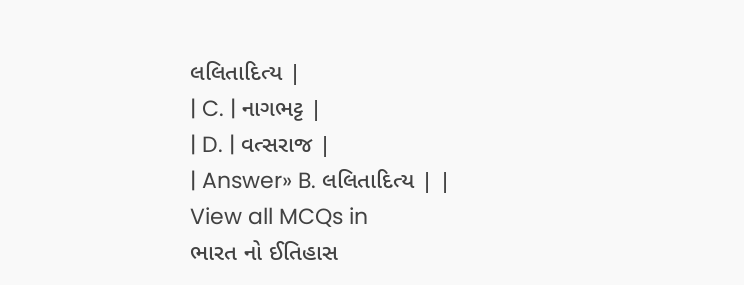લલિતાદિત્ય |
| C. | નાગભટ્ટ |
| D. | વત્સરાજ |
| Answer» B. લલિતાદિત્ય | |
View all MCQs in
ભારત નો ઈતિહાસ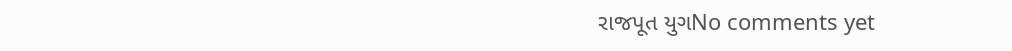રાજપૂત યુગNo comments yet